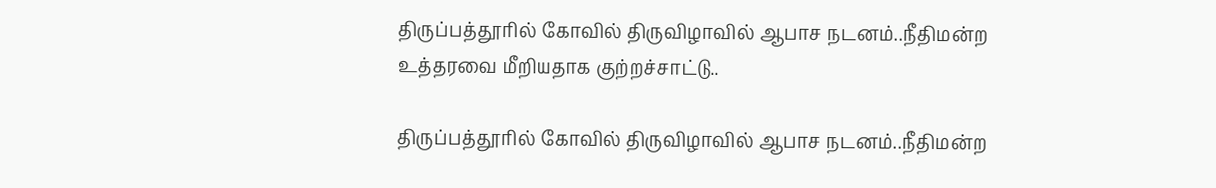திருப்பத்தூரில் கோவில் திருவிழாவில் ஆபாச நடனம்..நீதிமன்ற உத்தரவை மீறியதாக குற்றச்சாட்டு..

திருப்பத்தூரில் கோவில் திருவிழாவில் ஆபாச நடனம்..நீதிமன்ற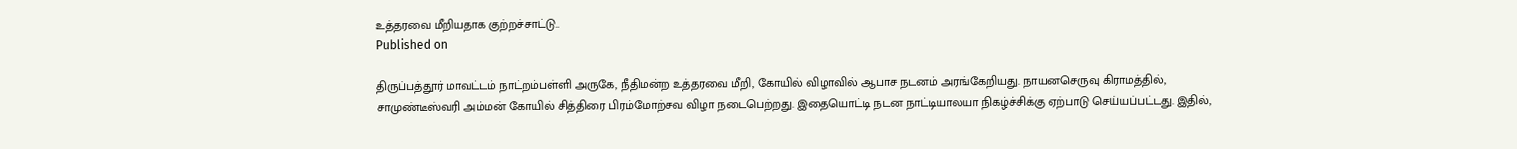உத்தரவை மீறியதாக குற்றச்சாட்டு..
Published on

திருப்பத்தூர் மாவட்டம் நாட்றம்பள்ளி அருகே, நீதிமன்ற உத்தரவை மீறி, கோயில் விழாவில் ஆபாச நடனம் அரங்கேறியது. நாயனசெருவு கிராமத்தில், சாமுண்டீஸ்வரி அம்மன் கோயில் சித்திரை பிரம்மோற்சவ விழா நடைபெற்றது. இதையொட்டி நடன நாட்டியாலயா நிகழ்ச்சிக்கு ஏற்பாடு செய்யப்பட்டது. இதில்,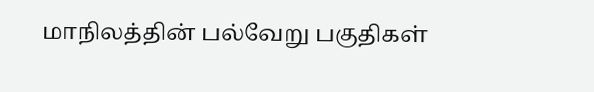மாநிலத்தின் பல்வேறு பகுதிகள்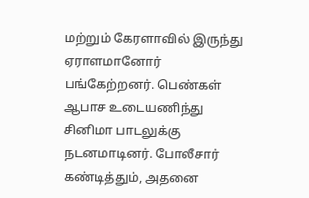மற்றும் கேரளாவில் இருந்து ஏராளமானோர் பங்கேற்றனர். பெண்கள் ஆபாச உடையணிந்து சினிமா பாடலுக்கு நடனமாடினர். போலீசார் கண்டித்தும், அதனை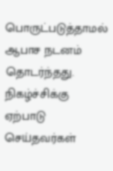பொருட்படுத்தாமல் ஆபாச நடனம் தொடர்ந்தது. நிகழ்ச்சிக்கு ஏற்பாடு செய்தவர்கள்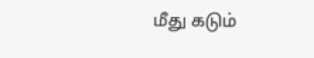மீது கடும்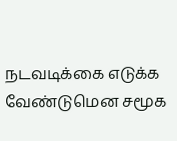நடவடிக்கை எடுக்க வேண்டுமென சமூக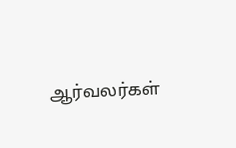ஆர்வலர்கள்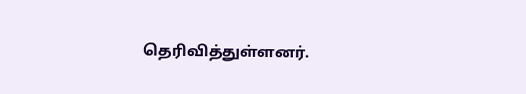தெரிவித்துள்ளனர்.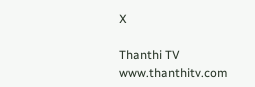X

Thanthi TV
www.thanthitv.com